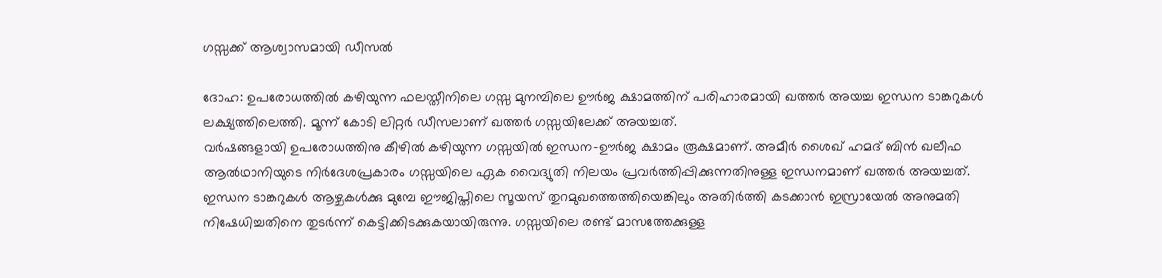ഗസ്സക്ക് ആശ്വാസമായി ഡീസല്‍

ദോഹ: ഉപരോധത്തില്‍ കഴിയുന്ന ഫലസ്തീനിലെ ഗസ്സ മുനമ്പിലെ ഊര്‍ജ ക്ഷാമത്തിന് പരിഹാരമായി ഖത്തര്‍ അയച്ച ഇന്ധന ടാങ്കറുകള്‍ ലക്ഷ്യത്തിലെത്തി. മൂന്ന് കോടി ലിറ്റര്‍ ഡീസലാണ് ഖത്തര്‍ ഗസ്സയിലേക്ക് അയച്ചത്.
വര്‍ഷങ്ങളായി ഉപരോധത്തിനു കീഴില്‍ കഴിയുന്ന ഗസ്സയില്‍ ഇന്ധന-ഊര്‍ജ ക്ഷാമം രൂക്ഷമാണ്. അമീര്‍ ശൈഖ് ഹമദ് ബിന്‍ ഖലീഫ ആല്‍ഥാനിയുടെ നിര്‍ദേശപ്രകാരം ഗസ്സയിലെ ഏക വൈദ്യുതി നിലയം പ്രവര്‍ത്തിപ്പിക്കുന്നതിനുള്ള ഇന്ധനമാണ് ഖത്തര്‍ അയച്ചത്. ഇന്ധന ടാങ്കറുകള്‍ ആഴ്ചകള്‍ക്കു മുമ്പേ ഈജിപ്തിലെ സൂയസ് തുറമുഖത്തെത്തിയെങ്കിലും അതിര്‍ത്തി കടക്കാന്‍ ഇസ്രായേല്‍ അനുമതി നിഷേധിച്ചതിനെ തുടര്‍ന്ന് കെട്ടിക്കിടക്കുകയായിരുന്നു. ഗസ്സയിലെ രണ്ട് മാസത്തേക്കുള്ള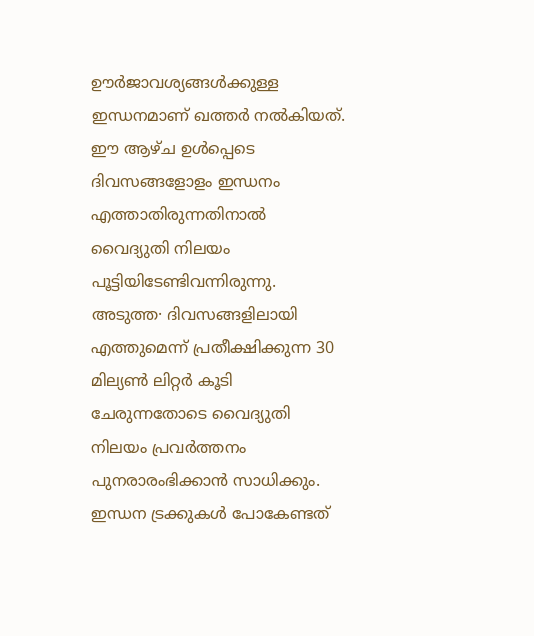ഊര്‍ജാവശ്യങ്ങള്‍ക്കുള്ള ഇന്ധനമാണ് ഖത്തര്‍ നല്‍കിയത്.
ഈ ആഴ്ച ഉള്‍പ്പെടെ ദിവസങ്ങളോളം ഇന്ധനം എത്താതിരുന്നതിനാല്‍ വൈദ്യുതി നിലയം പൂട്ടിയിടേണ്ടിവന്നിരുന്നു. അടുത്ത· ദിവസങ്ങളിലായി എത്തുമെന്ന് പ്രതീക്ഷിക്കുന്ന 30 മില്യണ്‍ ലിറ്റര്‍ കൂടി ചേരുന്നതോടെ വൈദ്യുതി നിലയം പ്രവര്‍ത്തനം പുനരാരംഭിക്കാന്‍ സാധിക്കും. ഇന്ധന ട്രക്കുകള്‍ പോകേണ്ടത്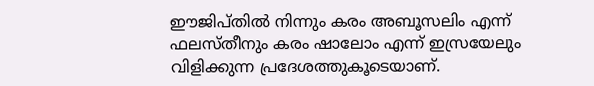ഈജിപ്തില്‍ നിന്നും കരം അബൂസലിം എന്ന് ഫലസ്തീനും കരം ഷാലോം എന്ന് ഇസ്രയേലും വിളിക്കുന്ന പ്രദേശത്തുകൂടെയാണ്.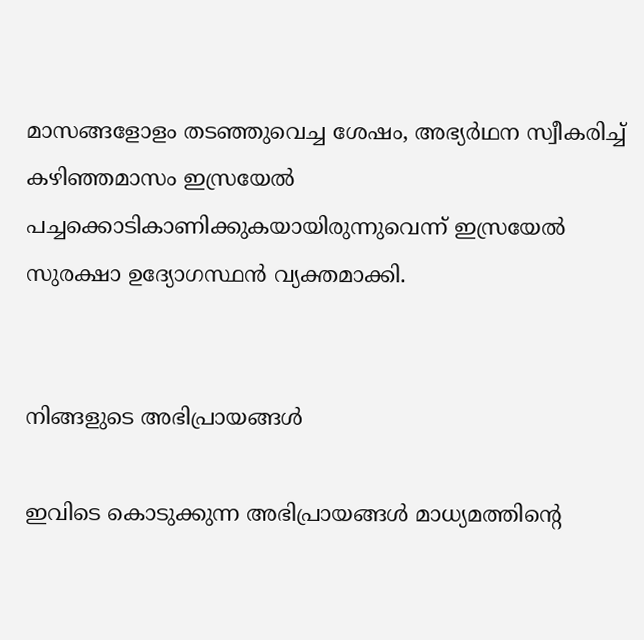മാസങ്ങളോളം തടഞ്ഞുവെച്ച ശേഷം, അഭ്യര്‍ഥന സ്വീകരിച്ച് കഴിഞ്ഞമാസം ഇസ്രയേല്‍ പച്ചക്കൊടികാണിക്കുകയായിരുന്നുവെന്ന് ഇസ്രയേല്‍ സുരക്ഷാ ഉദ്യോഗസ്ഥന്‍ വ്യക്തമാക്കി.


നിങ്ങളുടെ അഭിപ്രായങ്ങള്‍

ഇവിടെ കൊടുക്കുന്ന അഭിപ്രായങ്ങള്‍ മാധ്യമത്തിന്റെ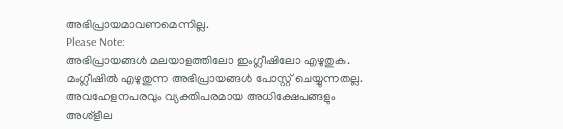അഭിപ്രായമാവണമെന്നില്ല.
Please Note:
അഭിപ്രായങ്ങള്‍ മലയാളത്തിലോ ഇംഗ്ലീഷിലോ എഴുതുക. മംഗ്ലീഷില്‍ എഴുതുന്ന അഭിപ്രായങ്ങള്‍ പോസ്റ്റ് ചെയ്യുന്നതല്ല. അവഹേളനപരവും വ്യക്തിപരമായ അധിക്ഷേപങ്ങളും അശ്ളീല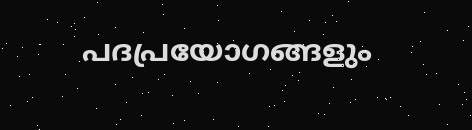പദപ്രയോഗങ്ങളും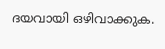ദയവായി ഒഴിവാക്കുക.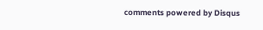comments powered by Disqus